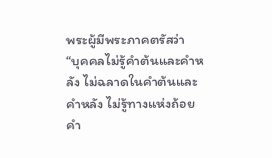พระผู้มีพระภาคตรัสว่า
“บุคคลไม่รู้คำต้นและคำหลัง ไม่ฉลาดในคำต้นและคำหลัง ไม่รู้ทางแห่งถ้อยคำ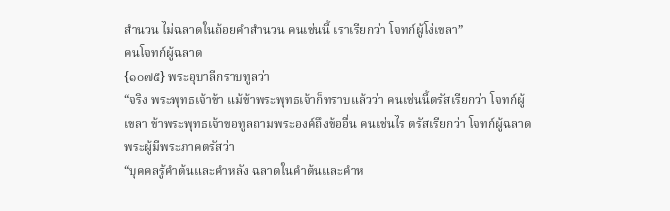สำนวน ไม่ฉลาดในถ้อยคำสำนวน คนเช่นนี้ เราเรียกว่า โจทก์ผู้โง่เขลา”
คนโจทก์ผู้ฉลาด
{๑๐๗๕} พระอุบาลีกราบทูลว่า
“จริง พระพุทธเจ้าข้า แม้ข้าพระพุทธเจ้าก็ทราบแล้วว่า คนเช่นนี้ตรัสเรียกว่า โจทก์ผู้เขลา ข้าพระพุทธเจ้าขอทูลถามพระองค์ถึงข้ออื่น คนเช่นไร ตรัสเรียกว่า โจทก์ผู้ฉลาด
พระผู้มีพระภาคตรัสว่า
“บุคคลรู้คำต้นและคำหลัง ฉลาดในคำต้นและคำห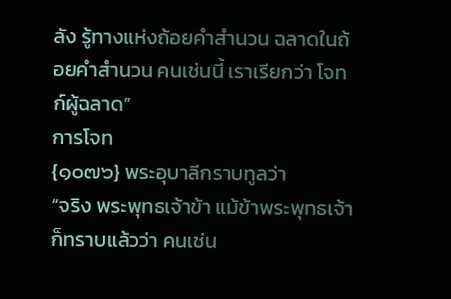ลัง รู้ทางแห่งถ้อยคำสำนวน ฉลาดในถ้อยคำสำนวน คนเช่นนี้ เราเรียกว่า โจทก์ผู้ฉลาด”
การโจท
{๑๐๗๖} พระอุบาลีกราบทูลว่า
“จริง พระพุทธเจ้าข้า แม้ข้าพระพุทธเจ้าก็ทราบแล้วว่า คนเช่น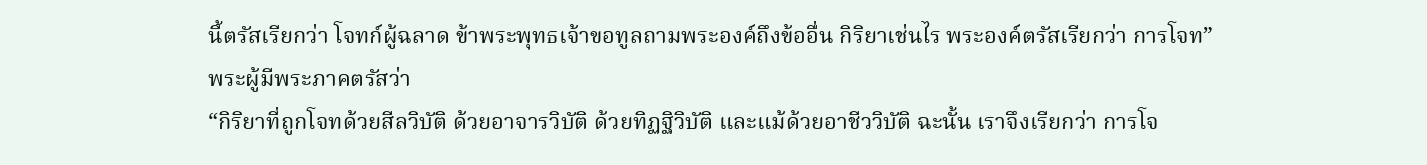นี้ตรัสเรียกว่า โจทก์ผู้ฉลาด ข้าพระพุทธเจ้าขอทูลถามพระองค์ถึงข้ออื่น กิริยาเช่นไร พระองค์ตรัสเรียกว่า การโจท”
พระผู้มีพระภาคตรัสว่า
“กิริยาที่ถูกโจทด้วยสีลวิบัติ ด้วยอาจารวิบัติ ด้วยทิฏฐิวิบัติ และแม้ด้วยอาชีววิบัติ ฉะนั้น เราจึงเรียกว่า การโจ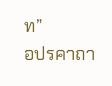ท”
อปรคาถา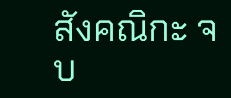สังคณิกะ จบ